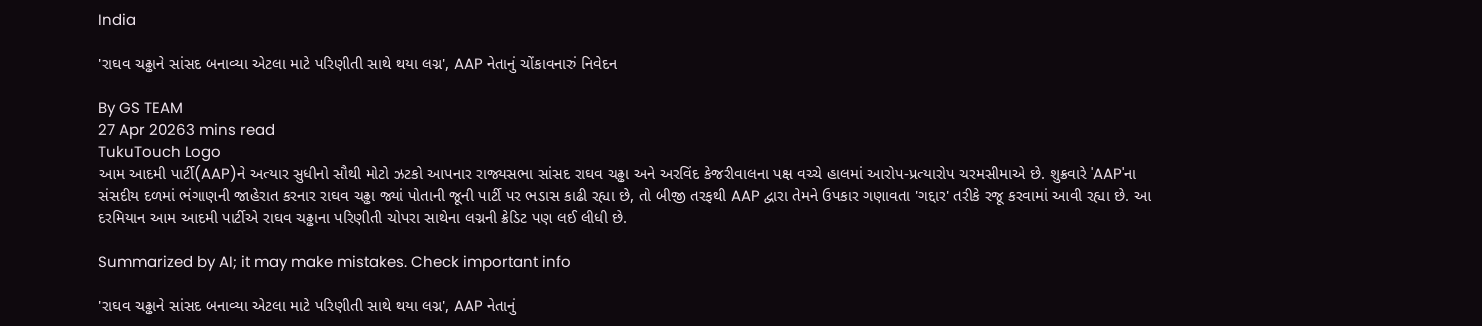India

'રાઘવ ચઢ્ઢાને સાંસદ બનાવ્યા એટલા માટે પરિણીતી સાથે થયા લગ્ન', AAP નેતાનું ચોંકાવનારું નિવેદન

By GS TEAM
27 Apr 20263 mins read
TukuTouch Logo
આમ આદમી પાર્ટી(AAP)ને અત્યાર સુધીનો સૌથી મોટો ઝટકો આપનાર રાજ્યસભા સાંસદ રાઘવ ચઢ્ઢા અને અરવિંદ કેજરીવાલના પક્ષ વચ્ચે હાલમાં આરોપ-પ્રત્યારોપ ચરમસીમાએ છે. શુક્રવારે 'AAP'ના સંસદીય દળમાં ભંગાણની જાહેરાત કરનાર રાઘવ ચઢ્ઢા જ્યાં પોતાની જૂની પાર્ટી પર ભડાસ કાઢી રહ્યા છે, તો બીજી તરફથી AAP દ્વારા તેમને ઉપકાર ગણાવતા 'ગદ્દાર' તરીકે રજૂ કરવામાં આવી રહ્યા છે. આ દરમિયાન આમ આદમી પાર્ટીએ રાઘવ ચઢ્ઢાના પરિણીતી ચોપરા સાથેના લગ્નની ક્રેડિટ પણ લઈ લીધી છે.

Summarized by AI; it may make mistakes. Check important info

'રાઘવ ચઢ્ઢાને સાંસદ બનાવ્યા એટલા માટે પરિણીતી સાથે થયા લગ્ન', AAP નેતાનું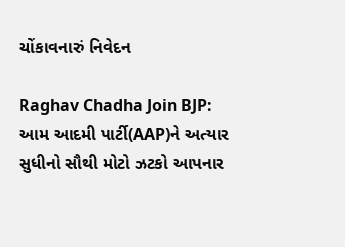ચોંકાવનારું નિવેદન

Raghav Chadha Join BJP: આમ આદમી પાર્ટી(AAP)ને અત્યાર સુધીનો સૌથી મોટો ઝટકો આપનાર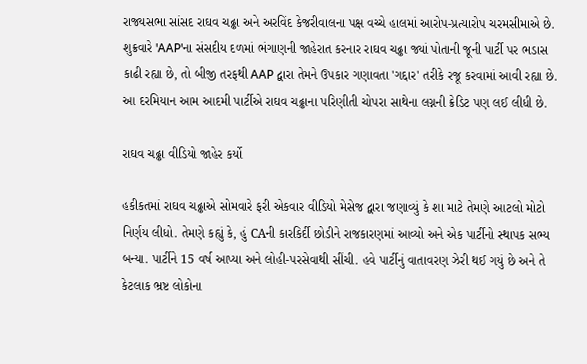રાજ્યસભા સાંસદ રાઘવ ચઢ્ઢા અને અરવિંદ કેજરીવાલના પક્ષ વચ્ચે હાલમાં આરોપ-પ્રત્યારોપ ચરમસીમાએ છે. શુક્રવારે 'AAP'ના સંસદીય દળમાં ભંગાણની જાહેરાત કરનાર રાઘવ ચઢ્ઢા જ્યાં પોતાની જૂની પાર્ટી પર ભડાસ કાઢી રહ્યા છે, તો બીજી તરફથી AAP દ્વારા તેમને ઉપકાર ગણાવતા 'ગદ્દાર' તરીકે રજૂ કરવામાં આવી રહ્યા છે. આ દરમિયાન આમ આદમી પાર્ટીએ રાઘવ ચઢ્ઢાના પરિણીતી ચોપરા સાથેના લગ્નની ક્રેડિટ પણ લઈ લીધી છે.

રાઘવ ચઢ્ઢા વીડિયો જાહેર કર્યો

હકીકતમાં રાઘવ ચઢ્ઢાએ સોમવારે ફરી એકવાર વીડિયો મેસેજ દ્વારા જણાવ્યું કે શા માટે તેમણે આટલો મોટો નિર્ણય લીધો. તેમણે કહ્યું કે, હું CAની કારકિર્દી છોડીને રાજકારણમાં આવ્યો અને એક પાર્ટીનો સ્થાપક સભ્ય બન્યા. પાર્ટીને 15 વર્ષ આપ્યા અને લોહી-પરસેવાથી સીંચી. હવે પાર્ટીનું વાતાવરણ ઝેરી થઈ ગયું છે અને તે કેટલાક ભ્રષ્ટ લોકોના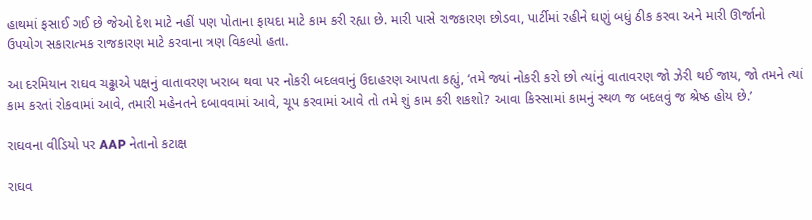હાથમાં ફસાઈ ગઈ છે જેઓ દેશ માટે નહીં પણ પોતાના ફાયદા માટે કામ કરી રહ્યા છે. મારી પાસે રાજકારણ છોડવા, પાર્ટીમાં રહીને ઘણું બધું ઠીક કરવા અને મારી ઊર્જાનો ઉપયોગ સકારાત્મક રાજકારણ માટે કરવાના ત્રણ વિકલ્પો હતા.

આ દરમિયાન રાઘવ ચઢ્ઢાએ પક્ષનું વાતાવરણ ખરાબ થવા પર નોકરી બદલવાનું ઉદાહરણ આપતા કહ્યું, ‘તમે જ્યાં નોકરી કરો છો ત્યાંનું વાતાવરણ જો ઝેરી થઈ જાય, જો તમને ત્યાં કામ કરતાં રોકવામાં આવે, તમારી મહેનતને દબાવવામાં આવે, ચૂપ કરવામાં આવે તો તમે શું કામ કરી શકશો? આવા કિસ્સામાં કામનું સ્થળ જ બદલવું જ શ્રેષ્ઠ હોય છે.’

રાઘવના વીડિયો પર AAP નેતાનો કટાક્ષ

રાઘવ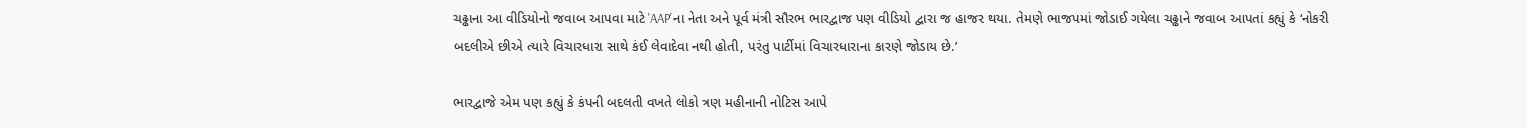ચઢ્ઢાના આ વીડિયોનો જવાબ આપવા માટે 'AAP'ના નેતા અને પૂર્વ મંત્રી સૌરભ ભારદ્વાજ પણ વીડિયો દ્વારા જ હાજર થયા. તેમણે ભાજપમાં જોડાઈ ગયેલા ચઢ્ઢાને જવાબ આપતાં કહ્યું કે ‘નોકરી બદલીએ છીએ ત્યારે વિચારધારા સાથે કંઈ લેવાદેવા નથી હોતી, પરંતુ પાર્ટીમાં વિચારધારાના કારણે જોડાય છે.’

ભારદ્વાજે એમ પણ કહ્યું કે કંપની બદલતી વખતે લોકો ત્રણ મહીનાની નોટિસ આપે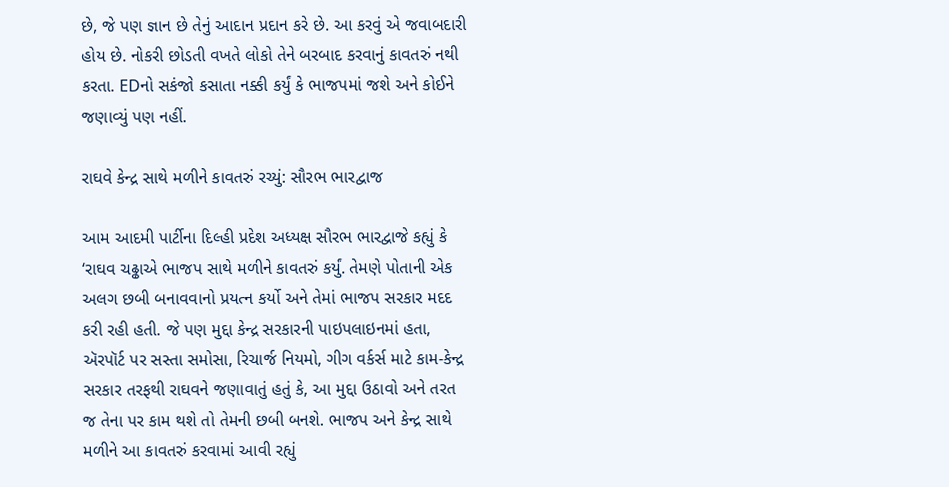છે, જે પણ જ્ઞાન છે તેનું આદાન પ્રદાન કરે છે. આ કરવું એ જવાબદારી હોય છે. નોકરી છોડતી વખતે લોકો તેને બરબાદ કરવાનું કાવતરું નથી કરતા. EDનો સકંજો કસાતા નક્કી કર્યું કે ભાજપમાં જશે અને કોઈને જણાવ્યું પણ નહીં.

રાઘવે કેન્દ્ર સાથે મળીને કાવતરું રચ્યું: સૌરભ ભારદ્વાજ

આમ આદમી પાર્ટીના દિલ્હી પ્રદેશ અધ્યક્ષ સૌરભ ભારદ્વાજે કહ્યું કે ‘રાઘવ ચઢ્ઢાએ ભાજપ સાથે મળીને કાવતરું કર્યું. તેમણે પોતાની એક અલગ છબી બનાવવાનો પ્રયત્ન કર્યો અને તેમાં ભાજપ સરકાર મદદ કરી રહી હતી. જે પણ મુદ્દા કેન્દ્ર સરકારની પાઇપલાઇનમાં હતા, ઍરપૉર્ટ પર સસ્તા સમોસા, રિચાર્જ નિયમો, ગીગ વર્કર્સ માટે કામ-કેન્દ્ર સરકાર તરફથી રાઘવને જણાવાતું હતું કે, આ મુદ્દા ઉઠાવો અને તરત જ તેના પર કામ થશે તો તેમની છબી બનશે. ભાજપ અને કેન્દ્ર સાથે મળીને આ કાવતરું કરવામાં આવી રહ્યું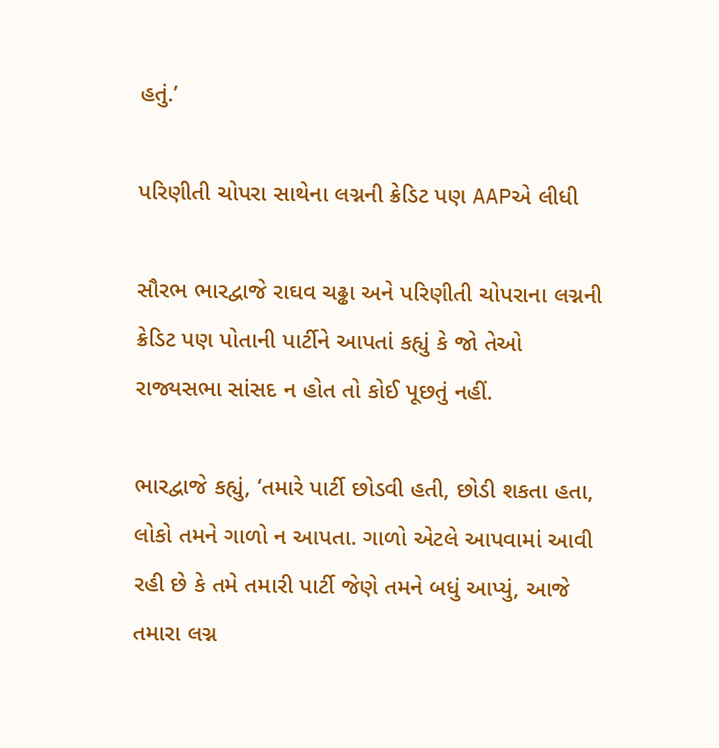હતું.’

પરિણીતી ચોપરા સાથેના લગ્નની ક્રેડિટ પણ AAPએ લીધી

સૌરભ ભારદ્વાજે રાઘવ ચઢ્ઢા અને પરિણીતી ચોપરાના લગ્નની ક્રેડિટ પણ પોતાની પાર્ટીને આપતાં કહ્યું કે જો તેઓ રાજ્યસભા સાંસદ ન હોત તો કોઈ પૂછતું નહીં.

ભારદ્વાજે કહ્યું, ‘તમારે પાર્ટી છોડવી હતી, છોડી શકતા હતા, લોકો તમને ગાળો ન આપતા. ગાળો એટલે આપવામાં આવી રહી છે કે તમે તમારી પાર્ટી જેણે તમને બધું આપ્યું, આજે તમારા લગ્ન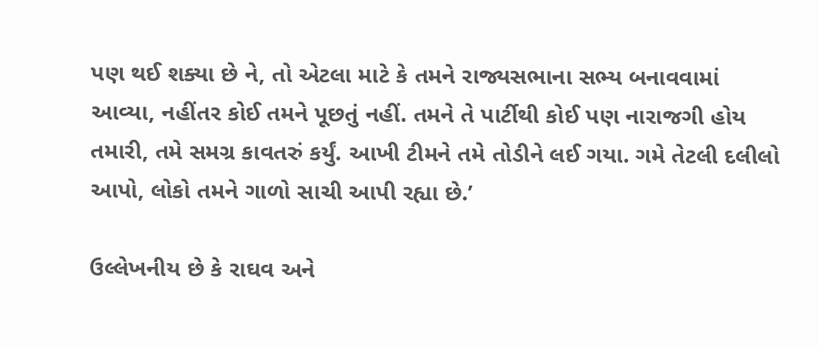પણ થઈ શક્યા છે ને, તો એટલા માટે કે તમને રાજ્યસભાના સભ્ય બનાવવામાં આવ્યા, નહીંતર કોઈ તમને પૂછતું નહીં. તમને તે પાર્ટીથી કોઈ પણ નારાજગી હોય તમારી, તમે સમગ્ર કાવતરું કર્યું. આખી ટીમને તમે તોડીને લઈ ગયા. ગમે તેટલી દલીલો આપો, લોકો તમને ગાળો સાચી આપી રહ્યા છે.’

ઉલ્લેખનીય છે કે રાઘવ અને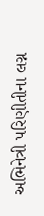અભિનેત્રી પરિણીતીના લગ્ન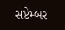સપ્ટેમ્બર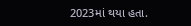2023માં થયા હતા.